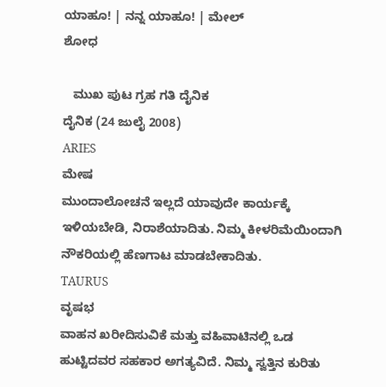ಯಾಹೂ! | ನನ್ನ ಯಾಹೂ! | ಮೇಲ್
ಶೋಧ

   ಮುಖ ಪುಟ ಗ್ರಹ ಗತಿ ದೈನಿಕ
ದೈನಿಕ (24 ಜುಲೈ 2008)
ARIES
ಮೇಷ
ಮುಂದಾಲೋಚನೆ ಇಲ್ಲದೆ ಯಾವುದೇ ಕಾರ್ಯಕ್ಕೆ ಇಳಿಯಬೇಡಿ, ನಿರಾಶೆಯಾದಿತು. ನಿಮ್ಮ ಕೀಳರಿಮೆಯಿಂದಾಗಿ ನೌಕರಿಯಲ್ಲಿ ಹೆಣಗಾಟ ಮಾಡಬೇಕಾದಿತು.
TAURUS
ವೃಷಭ
ವಾಹನ ಖರೀದಿಸುವಿಕೆ ಮತ್ತು ವಹಿವಾಟಿನಲ್ಲಿ ಒಡ ಹುಟ್ಟಿದವರ ಸಹಕಾರ ಅಗತ್ಯವಿದೆ. ನಿಮ್ಮ ಸ್ವತ್ತಿನ ಕುರಿತು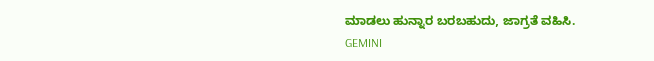ಮಾಡಲು ಹುನ್ನಾರ ಬರಬಹುದು, ಜಾಗ್ರತೆ ವಹಿಸಿ.
GEMINI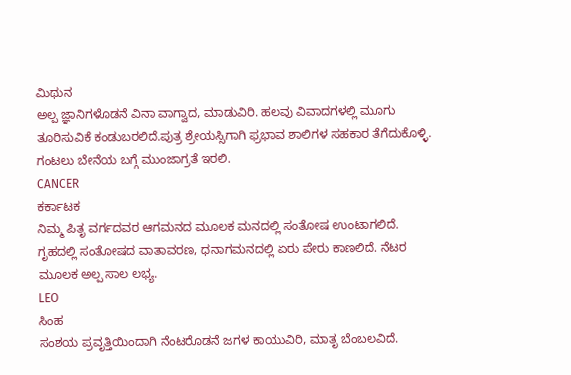ಮಿಥುನ
ಅಲ್ಪ ಜ್ಞಾನಿಗಳೊಡನೆ ವಿನಾ ವಾಗ್ವಾದ, ಮಾಡುವಿರಿ. ಹಲವು ವಿವಾದಗಳಲ್ಲಿ ಮೂಗು ತೂರಿಸುವಿಕೆ ಕಂಡುಬರಲಿದೆ.ಪುತ್ರ ಶ್ರೇಯಸ್ಸಿಗಾಗಿ ಫ್ರಭಾವ ಶಾಲಿಗಳ ಸಹಕಾರ ತೆಗೆದುಕೊಳ್ಳಿ. ಗಂಟಲು ಬೇನೆಯ ಬಗ್ಗೆ ಮುಂಜಾಗ್ರತೆ ಇರಲಿ.
CANCER
ಕರ್ಕಾಟಕ
ನಿಮ್ಮ ಪಿತೃ ವರ್ಗದವರ ಆಗಮನದ ಮೂಲಕ ಮನದಲ್ಲಿ ಸಂತೋಷ ಉಂಟಾಗಲಿದೆ. ಗೃಹದಲ್ಲಿ ಸಂತೋಷದ ವಾತಾವರಣ, ಧನಾಗಮನದಲ್ಲಿ ಏರು ಪೇರು ಕಾಣಲಿದೆ. ನೆಟರ ಮೂಲಕ ಅಲ್ಪ ಸಾಲ ಲಭ್ಯ.
LEO
ಸಿಂಹ
ಸಂಶಯ ಪ್ರವೃತ್ತಿಯಿಂದಾಗಿ ನೆಂಟರೊಡನೆ ಜಗಳ ಕಾಯುವಿರಿ, ಮಾತೃ ಬೆಂಬಲವಿದೆ.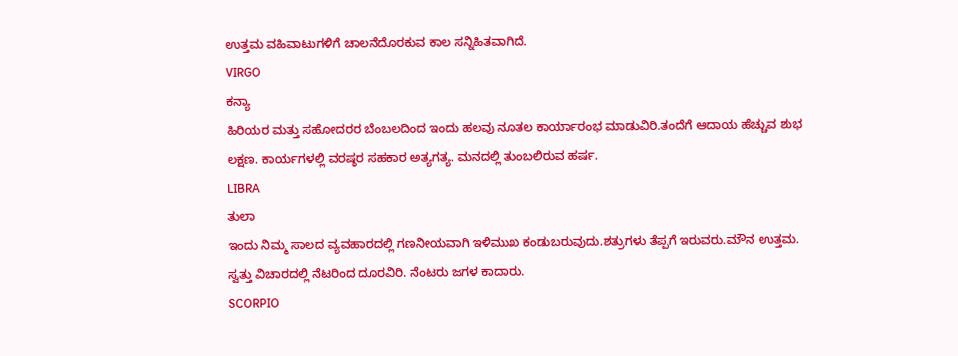ಉತ್ತಮ ವಹಿವಾಟುಗಳಿಗೆ ಚಾಲನೆದೊರಕುವ ಕಾಲ ಸನ್ನಿಹಿತವಾಗಿದೆ.
VIRGO
ಕನ್ಯಾ
ಹಿರಿಯರ ಮತ್ತು ಸಹೋದರರ ಬೆಂಬಲದಿಂದ ಇಂದು ಹಲವು ನೂತಲ ಕಾರ್ಯಾರಂಭ ಮಾಡುವಿರಿ.ತಂದೆಗೆ ಆದಾಯ ಹೆಚ್ಚುವ ಶುಭ ಲಕ್ಷಣ. ಕಾರ್ಯಗಳಲ್ಲಿ ವರಷ್ಠರ ಸಹಕಾರ ಅತ್ಯಗತ್ಯ. ಮನದಲ್ಲಿ ತುಂಬಲಿರುವ ಹರ್ಷ.
LIBRA
ತುಲಾ
ಇಂದು ನಿಮ್ಮ ಸಾಲದ ವ್ಯವಹಾರದಲ್ಲಿ ಗಣನೀಯವಾಗಿ ಇಳಿಮುಖ ಕಂಡುಬರುವುದು.ಶತ್ರುಗಳು ತೆಪ್ಪಗೆ ಇರುವರು.ಮೌನ ಉತ್ತಮ. ಸ್ವತ್ತು ವಿಚಾರದಲ್ಲಿ ನೆಟರಿಂದ ದೂರವಿರಿ. ನೆಂಟರು ಜಗಳ ಕಾದಾರು.
SCORPIO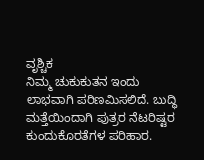ವೃಶ್ಚಿಕ
ನಿಮ್ಮ ಚುಕುಕುತನ ಇಂದು ಲಾಭವಾಗಿ ಪರಿಣಮಿಸಲಿದೆ. ಬುದ್ಧಿ ಮತ್ತೆಯಿಂದಾಗಿ ಪುತ್ರರ ನೆಟರಿಷ್ಟರ ಕುಂದುಕೊರತೆಗಳ ಪರಿಹಾರ.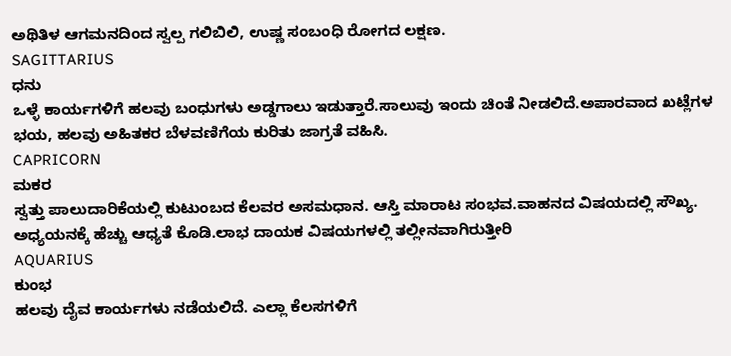ಅಥಿತಿಳ ಆಗಮನದಿಂದ ಸ್ವಲ್ಪ ಗಲಿಬಿಲಿ, ಉಷ್ಣ ಸಂಬಂಧಿ ರೋಗದ ಲಕ್ಷಣ.
SAGITTARIUS
ಧನು
ಒಳ್ಳೆ ಕಾರ್ಯಗಳಿಗೆ ಹಲವು ಬಂಧುಗಳು ಅಡ್ಡಗಾಲು ಇಡುತ್ತಾರೆ.ಸಾಲುವು ಇಂದು ಚಿಂತೆ ನೀಡಲಿದೆ.ಅಪಾರವಾದ ಖಟ್ಲೆಗಳ ಭಯ, ಹಲವು ಅಹಿತಕರ ಬೆಳವಣಿಗೆಯ ಕುರಿತು ಜಾಗ್ರತೆ ವಹಿಸಿ.
CAPRICORN
ಮಕರ
ಸ್ವತ್ತು ಪಾಲುದಾರಿಕೆಯಲ್ಲಿ ಕುಟುಂಬದ ಕೆಲವರ ಅಸಮಧಾನ. ಆಸ್ತಿ ಮಾರಾಟ ಸಂಭವ.ವಾಹನದ ವಿಷಯದಲ್ಲಿ ಸೌಖ್ಯ. ಅಧ್ಯಯನಕ್ಕೆ ಹೆಚ್ಚು ಆಧ್ಯತೆ ಕೊಡಿ.ಲಾಭ ದಾಯಕ ವಿಷಯಗಳಲ್ಲಿ ತಲ್ಲೀನವಾಗಿರುತ್ತೀರಿ
AQUARIUS
ಕುಂಭ
ಹಲವು ದೈವ ಕಾರ್ಯಗಳು ನಡೆಯಲಿದೆ. ಎಲ್ಲಾ ಕೆಲಸಗಳಿಗೆ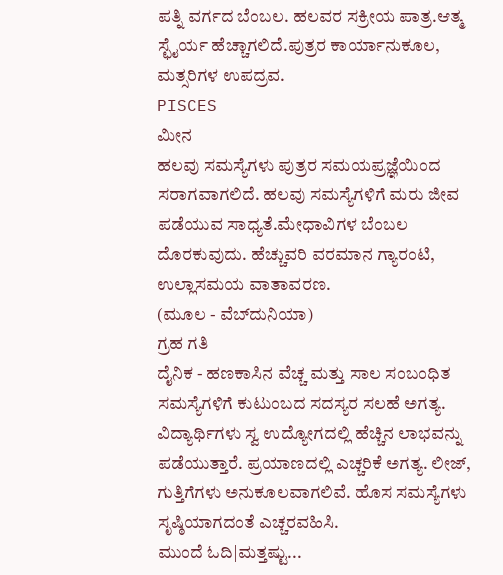ಪತ್ನಿ ವರ್ಗದ ಬೆಂಬಲ. ಹಲವರ ಸಕ್ರೀಯ ಪಾತ್ರ.ಆತ್ಮ ಸ್ಛೈರ್ಯ ಹೆಚ್ಚಾಗಲಿದೆ.ಪುತ್ರರ ಕಾರ್ಯಾನುಕೂಲ, ಮತ್ಸರಿಗಳ ಉಪದ್ರವ.
PISCES
ಮೀನ
ಹಲವು ಸಮಸ್ಯೆಗಳು ಪುತ್ರರ ಸಮಯಪ್ರಜ್ಞೆಯಿಂದ ಸರಾಗವಾಗಲಿದೆ. ಹಲವು ಸಮಸ್ಯೆಗಳಿಗೆ ಮರು ಜೀವ ಪಡೆಯುವ ಸಾಧ್ಯತೆ.ಮೇಧಾವಿಗಳ ಬೆಂಬಲ ದೊರಕುವುದು. ಹೆಚ್ಚುವರಿ ವರಮಾನ ಗ್ಯಾರಂಟಿ, ಉಲ್ಲಾಸಮಯ ವಾತಾವರಣ.
(ಮೂಲ - ವೆಬ್‌ದುನಿಯಾ)
ಗ್ರಹ ಗತಿ
ದೈನಿಕ - ಹಣಕಾಸಿನ ವೆಚ್ಚ ಮತ್ತು ಸಾಲ ಸಂಬಂಧಿತ ಸಮಸ್ಯೆಗಳಿಗೆ ಕುಟುಂಬದ ಸದಸ್ಯರ ಸಲಹೆ ಅಗತ್ಯ. ವಿದ್ಯಾರ್ಥಿಗಳು ಸ್ವ ಉದ್ಯೋಗದಲ್ಲಿ ಹೆಚ್ಚಿನ ಲಾಭವನ್ನು ಪಡೆಯುತ್ತಾರೆ. ಪ್ರಯಾಣದಲ್ಲಿ ಎಚ್ಚರಿಕೆ ಅಗತ್ಯ. ಲೀಜ್, ಗುತ್ತಿಗೆಗಳು ಅನುಕೂಲವಾಗಲಿವೆ. ಹೊಸ ಸಮಸ್ಯೆಗಳು ಸೃಷ್ಠಿಯಾಗದಂತೆ ಎಚ್ಚರವಹಿಸಿ.
ಮುಂದೆ ಓದಿ|ಮತ್ತಷ್ಟು...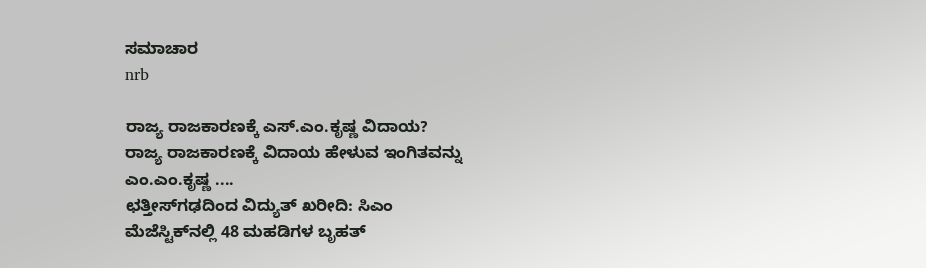ಸಮಾಚಾರ
nrb

ರಾಜ್ಯ ರಾಜಕಾರಣಕ್ಕೆ ಎಸ್.ಎಂ.ಕೃಷ್ಣ ವಿದಾಯ?
ರಾಜ್ಯ ರಾಜಕಾರಣಕ್ಕೆ ವಿದಾಯ ಹೇಳುವ ಇಂಗಿತವನ್ನು ಎಂ.ಎಂ.ಕೃಷ್ಣ ....
ಛತ್ತೀಸ್‌ಗಢದಿಂದ ವಿದ್ಯುತ್ ಖರೀದಿ: ಸಿಎಂ
ಮೆಜೆಸ್ಟಿಕ್‌ನಲ್ಲಿ 48 ಮಹಡಿಗಳ ಬೃಹತ್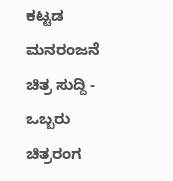ಕಟ್ಟಡ
ಮನರಂಜನೆ
ಚಿತ್ರ ಸುದ್ದಿ - ಒಬ್ಬರು ಚಿತ್ರರಂಗ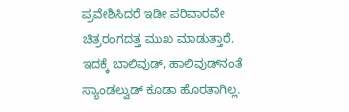ಪ್ರವೇಶಿಸಿದರೆ ಇಡೀ ಪರಿವಾರವೇ ಚಿತ್ರರಂಗದತ್ತ ಮುಖ ಮಾಡುತ್ತಾರೆ. ಇದಕ್ಕೆ ಬಾಲಿವುಡ್, ಹಾಲಿವುಡ್‌ನಂತೆ ಸ್ಯಾಂಡಲ್ವುಡ್ ಕೂಡಾ ಹೊರತಾಗಿಲ್ಲ.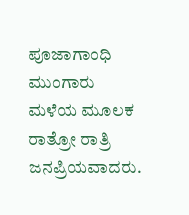ಪೂಜಾಗಾಂಧಿ ಮುಂಗಾರು ಮಳೆಯ ಮೂಲಕ ರಾತ್ರೋ ರಾತ್ರಿ ಜನಪ್ರಿಯವಾದರು.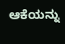ಆಕೆಯನ್ನು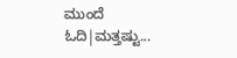ಮುಂದೆ ಓದಿ|ಮತ್ತಷ್ಟು...